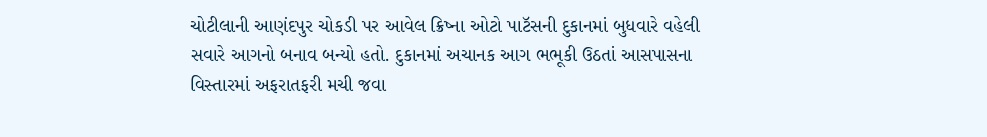ચોટીલાની આણંદપુર ચોકડી પર આવેલ ક્રિષ્ના ઓટો પાટૅસની દુકાનમાં બુધવારે વહેલી સવારે આગનો બનાવ બન્યો હતો. દુકાનમાં અચાનક આગ ભભૂકી ઉઠતાં આસપાસના વિસ્તારમાં અફરાતફરી મચી જવા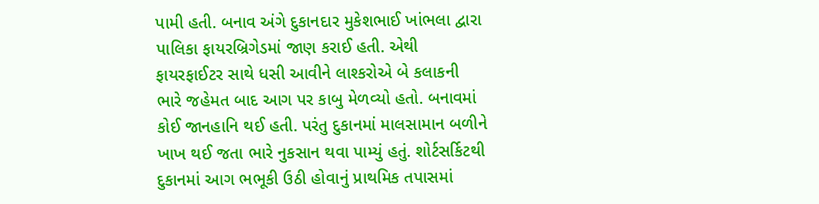પામી હતી. બનાવ અંગે દુકાનદાર મુકેશભાઈ ખાંભલા દ્વારા પાલિકા ફાયરબ્રિગેડમાં જાણ કરાઈ હતી. એથી ફાયરફાઈટર સાથે ધસી આવીને લાશ્કરોએ બે કલાકની ભારે જહેમત બાદ આગ પર કાબુ મેળવ્યો હતો. બનાવમાં કોઈ જાનહાનિ થઈ હતી. પરંતુ દુકાનમાં માલસામાન બળીને ખાખ થઈ જતા ભારે નુકસાન થવા પામ્યું હતું. શોર્ટસર્કિટથી દુકાનમાં આગ ભભૂકી ઉઠી હોવાનું પ્રાથમિક તપાસમાં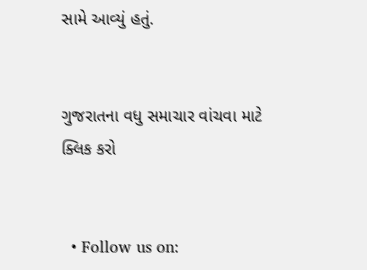સામે આવ્યું હતું.


ગુજરાતના વધુ સમાચાર વાંચવા માટે ક્લિક કરો


  • Follow us on: